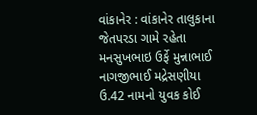વાંકાનેર : વાંકાનેર તાલુકાના જેતપરડા ગામે રહેતા મનસુખભાઇ ઉર્ફે મુન્નાભાઈ નાગજીભાઈ મદ્રેસણીયા ઉ.42 નામનો યુવક કોઈ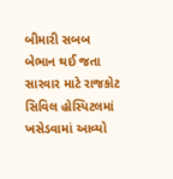બીમારી સબબ બેભાન થઈ જતા સારવાર માટે રાજકોટ સિવિલ હોસ્પિટલમાં ખસેડવામાં આવ્યો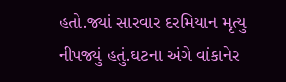હતો.જ્યાં સારવાર દરમિયાન મૃત્યુ નીપજ્યું હતું.ઘટના અંગે વાંકાનેર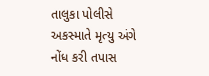તાલુકા પોલીસે અકસ્માતે મૃત્યુ અંગે નોંધ કરી તપાસ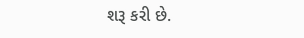શરૂ કરી છે.